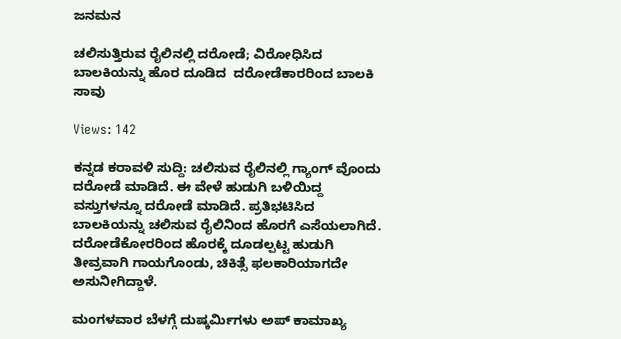ಜನಮನ

ಚಲಿಸುತ್ತಿರುವ ರೈಲಿನಲ್ಲಿ ದರೋಡೆ; ವಿರೋಧಿಸಿದ ಬಾಲಕಿಯನ್ನು ಹೊರ ದೂಡಿದ  ದರೋಡೆಕಾರರಿಂದ ಬಾಲಕಿ ಸಾವು

Views: 142

ಕನ್ನಡ ಕರಾವಳಿ ಸುದ್ದಿ: ಚಲಿಸುವ ರೈಲಿನಲ್ಲಿ ಗ್ಯಾಂಗ್ ವೊಂದು ದರೋಡೆ ಮಾಡಿದೆ. ಈ ವೇಳೆ ಹುಡುಗಿ ಬಳಿಯಿದ್ದ ವಸ್ತುಗಳನ್ನೂ ದರೋಡೆ ಮಾಡಿದೆ. ಪ್ರತಿಭಟಿಸಿದ ಬಾಲಕಿಯನ್ನು ಚಲಿಸುವ ರೈಲಿನಿಂದ ಹೊರಗೆ ಎಸೆಯಲಾಗಿದೆ. ದರೋಡೆಕೋರರಿಂದ ಹೊರಕ್ಕೆ ದೂಡಲ್ಪಟ್ಟ ಹುಡುಗಿ ತೀವ್ರವಾಗಿ ಗಾಯಗೊಂಡು, ಚಿಕಿತ್ಸೆ ಫಲಕಾರಿಯಾಗದೇ ಅಸುನೀಗಿದ್ದಾಳೆ.

ಮಂಗಳವಾರ ಬೆಳಗ್ಗೆ ದುಷ್ಕರ್ಮಿಗಳು ಅಪ್ ಕಾಮಾಖ್ಯ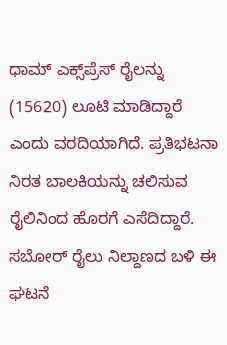ಧಾಮ್ ಎಕ್ಸ್‌ಪ್ರೆಸ್ ರೈಲನ್ನು (15620) ಲೂಟಿ ಮಾಡಿದ್ದಾರೆ ಎಂದು ವರದಿಯಾಗಿದೆ. ಪ್ರತಿಭಟನಾ ನಿರತ ಬಾಲಕಿಯನ್ನು ಚಲಿಸುವ ರೈಲಿನಿಂದ ಹೊರಗೆ ಎಸೆದಿದ್ದಾರೆ. ಸಬೋರ್ ರೈಲು ನಿಲ್ದಾಣದ ಬಳಿ ಈ ಘಟನೆ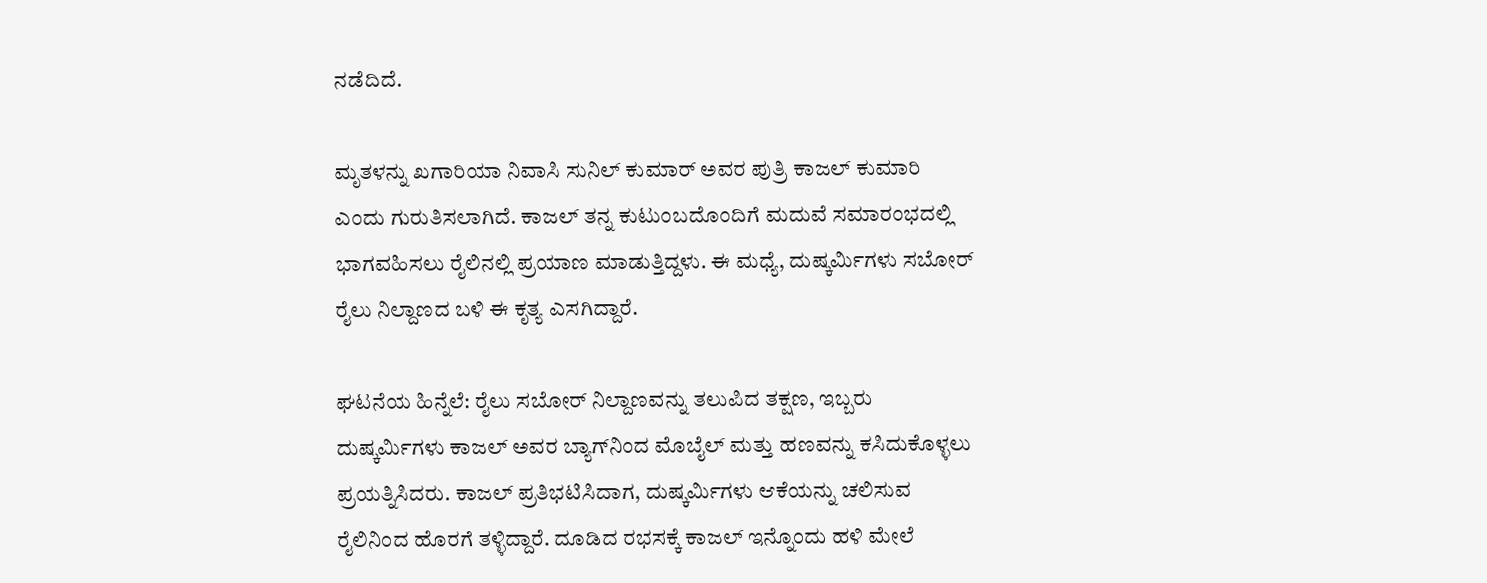ನಡೆದಿದೆ.

ಮೃತಳನ್ನು ಖಗಾರಿಯಾ ನಿವಾಸಿ ಸುನಿಲ್ ಕುಮಾರ್ ಅವರ ಪುತ್ರಿ ಕಾಜಲ್ ಕುಮಾರಿ ಎಂದು ಗುರುತಿಸಲಾಗಿದೆ. ಕಾಜಲ್ ತನ್ನ ಕುಟುಂಬದೊಂದಿಗೆ ಮದುವೆ ಸಮಾರಂಭದಲ್ಲಿ ಭಾಗವಹಿಸಲು ರೈಲಿನಲ್ಲಿ ಪ್ರಯಾಣ ಮಾಡುತ್ತಿದ್ದಳು. ಈ ಮಧ್ಯೆ, ದುಷ್ಕರ್ಮಿಗಳು ಸಬೋರ್ ರೈಲು ನಿಲ್ದಾಣದ ಬಳಿ ಈ ಕೃತ್ಯ ಎಸಗಿದ್ದಾರೆ.

ಘಟನೆಯ ಹಿನ್ನೆಲೆ: ರೈಲು ಸಬೋರ್ ನಿಲ್ದಾಣವನ್ನು ತಲುಪಿದ ತಕ್ಷಣ, ಇಬ್ಬರು ದುಷ್ಕರ್ಮಿಗಳು ಕಾಜಲ್ ಅವರ ಬ್ಯಾಗ್‌ನಿಂದ ಮೊಬೈಲ್ ಮತ್ತು ಹಣವನ್ನು ಕಸಿದುಕೊಳ್ಳಲು ಪ್ರಯತ್ನಿಸಿದರು. ಕಾಜಲ್ ಪ್ರತಿಭಟಿಸಿದಾಗ, ದುಷ್ಕರ್ಮಿಗಳು ಆಕೆಯನ್ನು ಚಲಿಸುವ ರೈಲಿನಿಂದ ಹೊರಗೆ ತಳ್ಳಿದ್ದಾರೆ. ದೂಡಿದ ರಭಸಕ್ಕೆ ಕಾಜಲ್ ಇನ್ನೊಂದು ಹಳಿ ಮೇಲೆ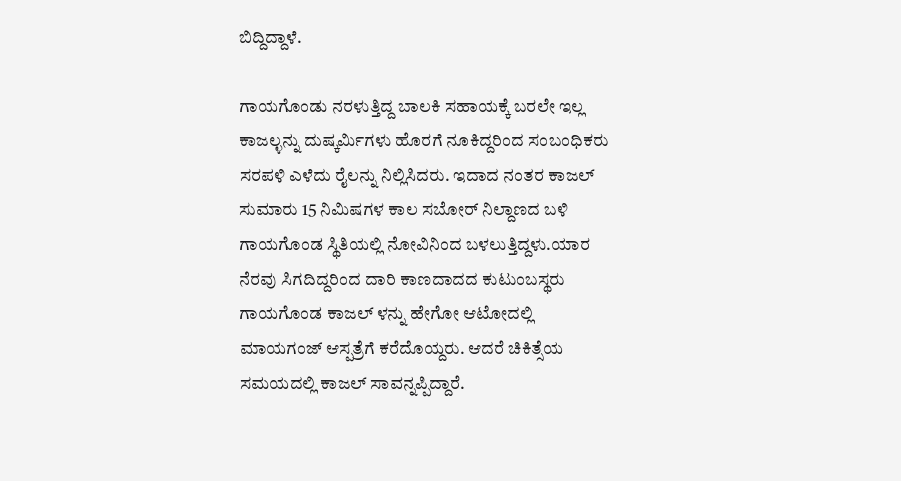ಬಿದ್ದಿದ್ದಾಳೆ.

ಗಾಯಗೊಂಡು ನರಳುತ್ತಿದ್ದ ಬಾಲಕಿ ಸಹಾಯಕ್ಕೆ ಬರಲೇ ಇಲ್ಲ ಕಾಜಲ್ಳನ್ನು ದುಷ್ಕರ್ಮಿಗಳು ಹೊರಗೆ ನೂಕಿದ್ದರಿಂದ ಸಂಬಂಧಿಕರು ಸರಪಳಿ ಎಳೆದು ರೈಲನ್ನು ನಿಲ್ಲಿಸಿದರು. ಇದಾದ ನಂತರ ಕಾಜಲ್ ಸುಮಾರು 15 ನಿಮಿಷಗಳ ಕಾಲ ಸಬೋರ್ ನಿಲ್ದಾಣದ ಬಳಿ ಗಾಯಗೊಂಡ ಸ್ಥಿತಿಯಲ್ಲಿ ನೋವಿನಿಂದ ಬಳಲುತ್ತಿದ್ದಳು.ಯಾರ ನೆರವು ಸಿಗದಿದ್ದರಿಂದ ದಾರಿ ಕಾಣದಾದದ ಕುಟುಂಬಸ್ಥರು ಗಾಯಗೊಂಡ ಕಾಜಲ್ ಳನ್ನು ಹೇಗೋ ಆಟೋದಲ್ಲಿ ಮಾಯಗಂಜ್ ಆಸ್ಪತ್ರೆಗೆ ಕರೆದೊಯ್ದರು. ಆದರೆ ಚಿಕಿತ್ಸೆಯ ಸಮಯದಲ್ಲಿ ಕಾಜಲ್ ಸಾವನ್ನಪ್ಪಿದ್ದಾರೆ.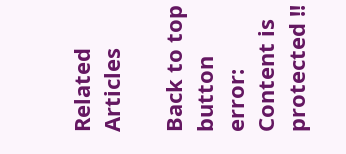Related Articles

Back to top button
error: Content is protected !!